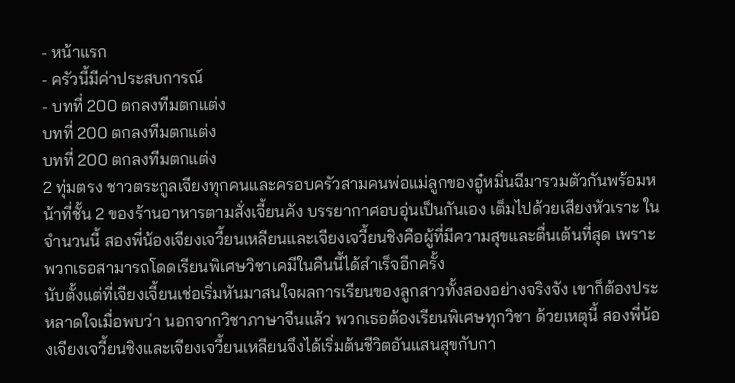- หน้าแรก
- ครัวนี้มีค่าประสบการณ์
- บทที่ 200 ตกลงทีมตกแต่ง
บทที่ 200 ตกลงทีมตกแต่ง
บทที่ 200 ตกลงทีมตกแต่ง
2 ทุ่มตรง ชาวตระกูลเจียงทุกคนและครอบครัวสามคนพ่อแม่ลูกของอู๋หมิ่นฉีมารวมตัวกันพร้อมหน้าที่ชั้น 2 ของร้านอาหารตามสั่งเจี้ยนคัง บรรยากาศอบอุ่นเป็นกันเอง เต็มไปด้วยเสียงหัวเราะ ในจำนวนนี้ สองพี่น้องเจียงเจวี้ยนเหลียนและเจียงเจวี้ยนชิงคือผู้ที่มีความสุขและตื่นเต้นที่สุด เพราะพวกเธอสามารถโดดเรียนพิเศษวิชาเคมีในคืนนี้ได้สำเร็จอีกครั้ง
นับตั้งแต่ที่เจียงเจี้ยนเช่อเริ่มหันมาสนใจผลการเรียนของลูกสาวทั้งสองอย่างจริงจัง เขาก็ต้องประหลาดใจเมื่อพบว่า นอกจากวิชาภาษาจีนแล้ว พวกเธอต้องเรียนพิเศษทุกวิชา ด้วยเหตุนี้ สองพี่น้องเจียงเจวี้ยนชิงและเจียงเจวี้ยนเหลียนจึงได้เริ่มต้นชีวิตอันแสนสุขกับกา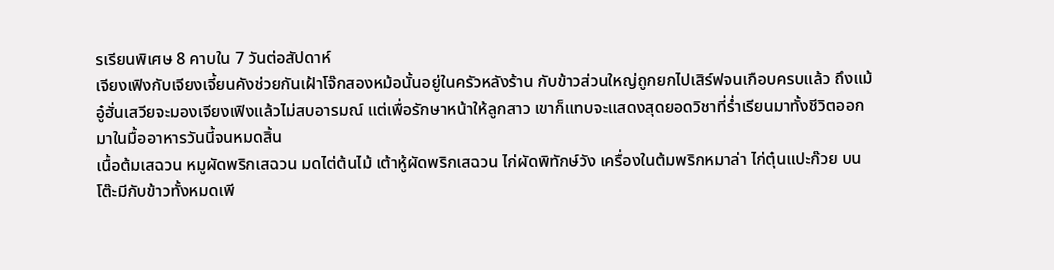รเรียนพิเศษ 8 คาบใน 7 วันต่อสัปดาห์
เจียงเฟิงกับเจียงเจี้ยนคังช่วยกันเฝ้าโจ๊กสองหม้อนั้นอยู่ในครัวหลังร้าน กับข้าวส่วนใหญ่ถูกยกไปเสิร์ฟจนเกือบครบแล้ว ถึงแม้อู๋ฮั่นเสวียจะมองเจียงเฟิงแล้วไม่สบอารมณ์ แต่เพื่อรักษาหน้าให้ลูกสาว เขาก็แทบจะแสดงสุดยอดวิชาที่ร่ำเรียนมาทั้งชีวิตออกมาในมื้ออาหารวันนี้จนหมดสิ้น
เนื้อต้มเสฉวน หมูผัดพริกเสฉวน มดไต่ต้นไม้ เต้าหู้ผัดพริกเสฉวน ไก่ผัดพิทักษ์วัง เครื่องในต้มพริกหมาล่า ไก่ตุ๋นแปะก๊วย บนโต๊ะมีกับข้าวทั้งหมดเพี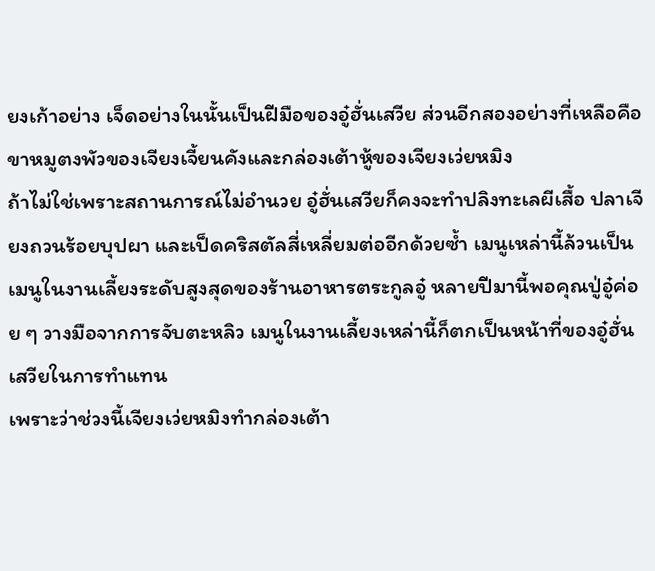ยงเก้าอย่าง เจ็ดอย่างในนั้นเป็นฝีมือของอู๋ฮั่นเสวีย ส่วนอีกสองอย่างที่เหลือคือขาหมูตงพัวของเจียงเจี้ยนคังและกล่องเต้าหู้ของเจียงเว่ยหมิง
ถ้าไม่ใช่เพราะสถานการณ์ไม่อำนวย อู๋ฮั่นเสวียก็คงจะทำปลิงทะเลผีเสื้อ ปลาเจียงถวนร้อยบุปผา และเป็ดคริสตัลสี่เหลี่ยมต่ออีกด้วยซ้ำ เมนูเหล่านี้ล้วนเป็นเมนูในงานเลี้ยงระดับสูงสุดของร้านอาหารตระกูลอู๋ หลายปีมานี้พอคุณปู่อู๋ค่อย ๆ วางมือจากการจับตะหลิว เมนูในงานเลี้ยงเหล่านี้ก็ตกเป็นหน้าที่ของอู๋ฮั่นเสวียในการทำแทน
เพราะว่าช่วงนี้เจียงเว่ยหมิงทำกล่องเต้า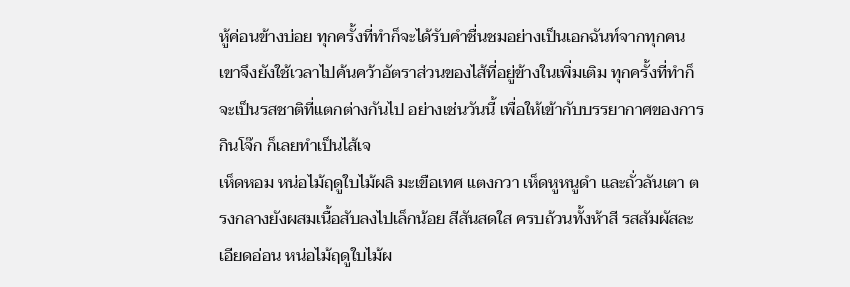หู้ค่อนข้างบ่อย ทุกครั้งที่ทำก็จะได้รับคำชื่นชมอย่างเป็นเอกฉันท์จากทุกคน เขาจึงยังใช้เวลาไปค้นคว้าอัตราส่วนของไส้ที่อยู่ข้างในเพิ่มเติม ทุกครั้งที่ทำก็จะเป็นรสชาติที่แตกต่างกันไป อย่างเช่นวันนี้ เพื่อให้เข้ากับบรรยากาศของการกินโจ๊ก ก็เลยทำเป็นไส้เจ
เห็ดหอม หน่อไม้ฤดูใบไม้ผลิ มะเขือเทศ แตงกวา เห็ดหูหนูดำ และถั่วลันเตา ตรงกลางยังผสมเนื้อสับลงไปเล็กน้อย สีสันสดใส ครบถ้วนทั้งห้าสี รสสัมผัสละเอียดอ่อน หน่อไม้ฤดูใบไม้ผ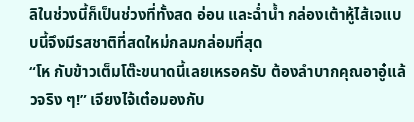ลิในช่วงนี้ก็เป็นช่วงที่ทั้งสด อ่อน และฉ่ำน้ำ กล่องเต้าหู้ไส้เจแบบนี้จึงมีรสชาติที่สดใหม่กลมกล่อมที่สุด
“โห กับข้าวเต็มโต๊ะขนาดนี้เลยเหรอครับ ต้องลำบากคุณอาอู๋แล้วจริง ๆ!” เจียงไจ้เต๋อมองกับ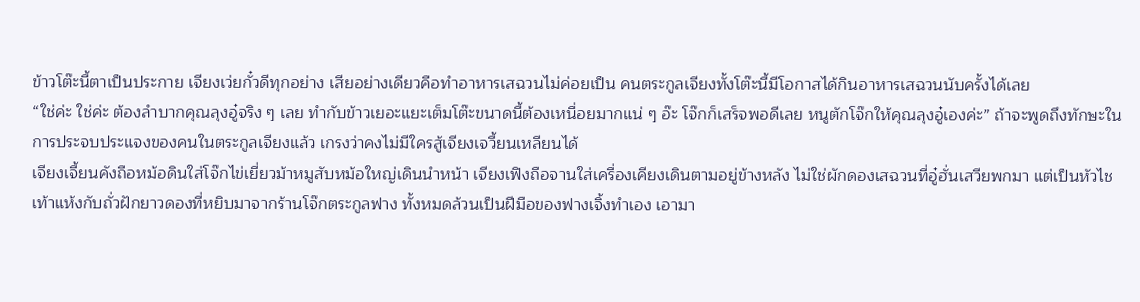ข้าวโต๊ะนี้ตาเป็นประกาย เจียงเว่ยกั๋วดีทุกอย่าง เสียอย่างเดียวคือทำอาหารเสฉวนไม่ค่อยเป็น คนตระกูลเจียงทั้งโต๊ะนี้มีโอกาสได้กินอาหารเสฉวนนับครั้งได้เลย
“ใช่ค่ะ ใช่ค่ะ ต้องลำบากคุณลุงอู๋จริง ๆ เลย ทำกับข้าวเยอะแยะเต็มโต๊ะขนาดนี้ต้องเหนื่อยมากแน่ ๆ อ๊ะ โจ๊กก็เสร็จพอดีเลย หนูตักโจ๊กให้คุณลุงอู๋เองค่ะ” ถ้าจะพูดถึงทักษะในการประจบประแจงของคนในตระกูลเจียงแล้ว เกรงว่าคงไม่มีใครสู้เจียงเจวี้ยนเหลียนได้
เจียงเจี้ยนคังถือหม้อดินใส่โจ๊กไข่เยี่ยวม้าหมูสับหม้อใหญ่เดินนำหน้า เจียงเฟิงถือจานใส่เครื่องเคียงเดินตามอยู่ข้างหลัง ไม่ใช่ผักดองเสฉวนที่อู๋ฮั่นเสวียพกมา แต่เป็นหัวไชเท้าแห้งกับถั่วฝักยาวดองที่หยิบมาจากร้านโจ๊กตระกูลฟาง ทั้งหมดล้วนเป็นฝีมือของฟางเจิ้งทำเอง เอามา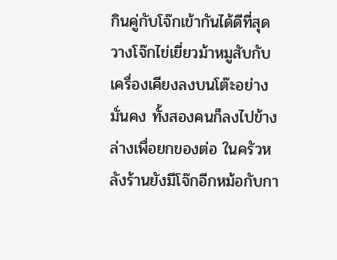กินคู่กับโจ๊กเข้ากันได้ดีที่สุด
วางโจ๊กไข่เยี่ยวม้าหมูสับกับเครื่องเคียงลงบนโต๊ะอย่างมั่นคง ทั้งสองคนก็ลงไปข้างล่างเพื่อยกของต่อ ในครัวหลังร้านยังมีโจ๊กอีกหม้อกับกา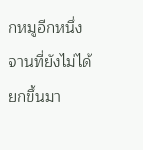กหมูอีกหนึ่งจานที่ยังไม่ได้ยกขึ้นมา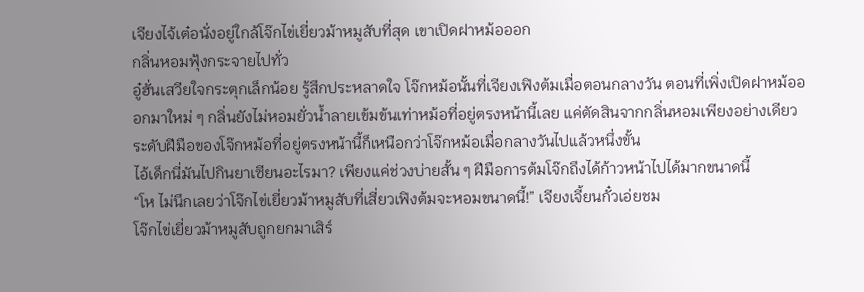เจียงไจ้เต๋อนั่งอยู่ใกล้โจ๊กไข่เยี่ยวม้าหมูสับที่สุด เขาเปิดฝาหม้อออก
กลิ่นหอมฟุ้งกระจายไปทั่ว
อู๋ฮั่นเสวียใจกระตุกเล็กน้อย รู้สึกประหลาดใจ โจ๊กหม้อนั้นที่เจียงเฟิงต้มเมื่อตอนกลางวัน ตอนที่เพิ่งเปิดฝาหม้อออกมาใหม่ ๆ กลิ่นยังไม่หอมยั่วน้ำลายเข้มข้นเท่าหม้อที่อยู่ตรงหน้านี้เลย แค่ตัดสินจากกลิ่นหอมเพียงอย่างเดียว ระดับฝีมือของโจ๊กหม้อที่อยู่ตรงหน้านี้ก็เหนือกว่าโจ๊กหม้อเมื่อกลางวันไปแล้วหนึ่งขั้น
ไอ้เด็กนี่มันไปกินยาเซียนอะไรมา? เพียงแค่ช่วงบ่ายสั้น ๆ ฝีมือการต้มโจ๊กถึงได้ก้าวหน้าไปได้มากขนาดนี้
“โห ไม่นึกเลยว่าโจ๊กไข่เยี่ยวม้าหมูสับที่เสี่ยวเฟิงต้มจะหอมขนาดนี้!” เจียงเจี้ยนกั๋วเอ่ยชม
โจ๊กไข่เยี่ยวม้าหมูสับถูกยกมาเสิร์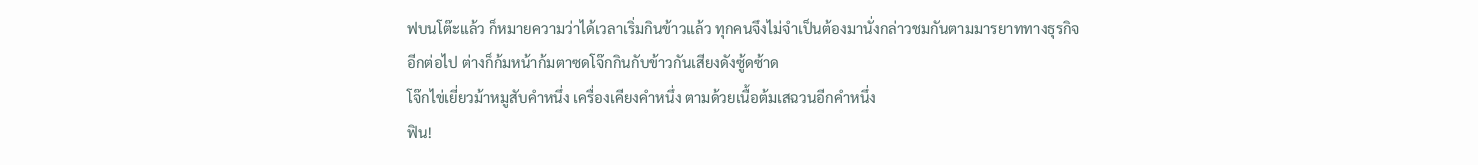ฟบนโต๊ะแล้ว ก็หมายความว่าได้เวลาเริ่มกินข้าวแล้ว ทุกคนจึงไม่จำเป็นต้องมานั่งกล่าวชมกันตามมารยาททางธุรกิจอีกต่อไป ต่างก็ก้มหน้าก้มตาซดโจ๊กกินกับข้าวกันเสียงดังซู้ดซ้าด
โจ๊กไข่เยี่ยวม้าหมูสับคำหนึ่ง เครื่องเคียงคำหนึ่ง ตามด้วยเนื้อต้มเสฉวนอีกคำหนึ่ง
ฟิน!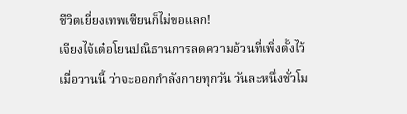ชีวิตเยี่ยงเทพเซียนก็ไม่ขอแลก!
เจียงไจ้เต๋อโยนปณิธานการลดความอ้วนที่เพิ่งตั้งไว้เมื่อวานนี้ ว่าจะออกกำลังกายทุกวัน วันละหนึ่งชั่วโม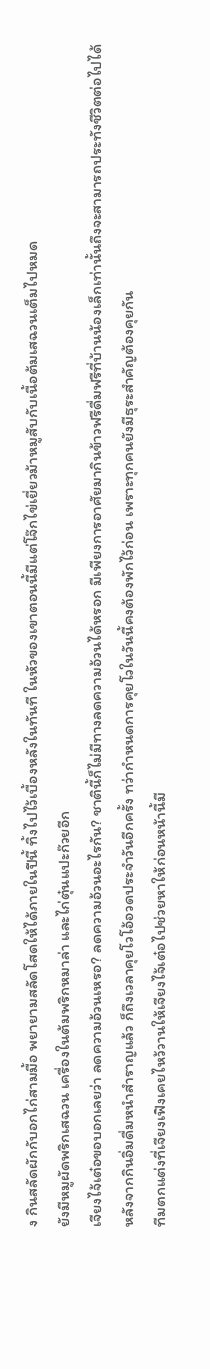ง กินสลัดผักกับอกไก่สามมื้อ พยายามสลัดโสดให้ได้ภายในปีนี้ ทิ้งไปไว้เบื้องหลังในทันที ในหัวของเขาตอนนี้มีแต่โจ๊กไข่เยี่ยวม้าหมูสับกับเนื้อต้มเสฉวนเต็มไปหมด
ยังมีหมูผัดพริกเสฉวน เครื่องในต้มพริกหมาล่า และไก่ตุ๋นแปะก๊วยอีก
เจียงไจ้เต๋อขอบอกเลยว่า ลดความอ้วนเหรอ? ลดความอ้วนอะไรกัน? ชาตินี้ก็ไม่มีทางลดความอ้วนได้หรอก มีเพียงการอาศัยมากินข้าวฟรีดื่มฟรีที่บ้านน้องเล็กเท่านั้นถึงจะสามารถประทังชีวิตต่อไปได้
หลังจากกินอิ่มดื่มหนำสำราญแล้ว ก็ถึงเวลาคุยโวโอ้อวดประจำวันอีกครั้ง ทว่ากำหนดการคุยโวในวันนี้คงต้องพักไว้ก่อน เพราะทุกคนยังมีธุระสำคัญต้องคุยกัน
ทีมตกแต่งที่เจียงเฟิงเคยไหว้วานให้เจียงไจ้เต๋อไปช่วยหาให้ก่อนหน้านี้มี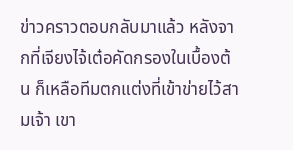ข่าวคราวตอบกลับมาแล้ว หลังจากที่เจียงไจ้เต๋อคัดกรองในเบื้องต้น ก็เหลือทีมตกแต่งที่เข้าข่ายไว้สามเจ้า เขา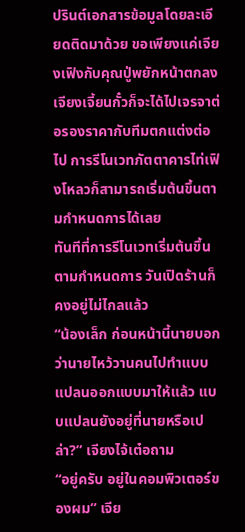ปรินต์เอกสารข้อมูลโดยละเอียดติดมาด้วย ขอเพียงแค่เจียงเฟิงกับคุณปู่พยักหน้าตกลง เจียงเจี้ยนกั๋วก็จะได้ไปเจรจาต่อรองราคากับทีมตกแต่งต่อไป การรีโนเวทภัตตาคารไท่เฟิงโหลวก็สามารถเริ่มต้นขึ้นตามกำหนดการได้เลย
ทันทีที่การรีโนเวทเริ่มต้นขึ้นตามกำหนดการ วันเปิดร้านก็คงอยู่ไม่ไกลแล้ว
“น้องเล็ก ก่อนหน้านี้นายบอกว่านายไหว้วานคนไปทำแบบแปลนออกแบบมาให้แล้ว แบบแปลนยังอยู่ที่นายหรือเปล่า?” เจียงไจ้เต๋อถาม
“อยู่ครับ อยู่ในคอมพิวเตอร์ของผม” เจีย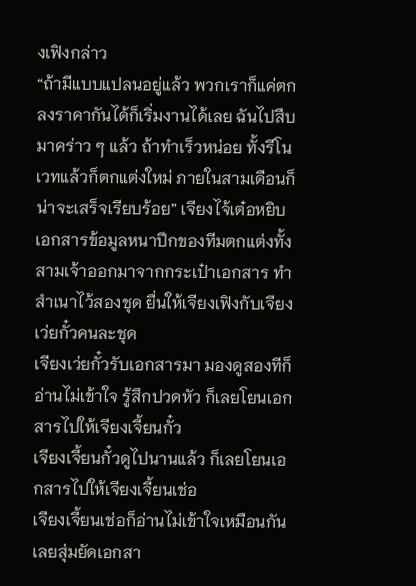งเฟิงกล่าว
“ถ้ามีแบบแปลนอยู่แล้ว พวกเราก็แค่ตกลงราคากันได้ก็เริ่มงานได้เลย ฉันไปสืบมาคร่าว ๆ แล้ว ถ้าทำเร็วหน่อย ทั้งรีโนเวทแล้วก็ตกแต่งใหม่ ภายในสามเดือนก็น่าจะเสร็จเรียบร้อย” เจียงไจ้เต๋อหยิบเอกสารข้อมูลหนาปึกของทีมตกแต่งทั้งสามเจ้าออกมาจากกระเป๋าเอกสาร ทำสำเนาไว้สองชุด ยื่นให้เจียงเฟิงกับเจียงเว่ยกั๋วคนละชุด
เจียงเว่ยกั๋วรับเอกสารมา มองดูสองทีก็อ่านไม่เข้าใจ รู้สึกปวดหัว ก็เลยโยนเอกสารไปให้เจียงเจี้ยนกั๋ว
เจียงเจี้ยนกั๋วดูไปนานแล้ว ก็เลยโยนเอกสารไปให้เจียงเจี้ยนเช่อ
เจียงเจี้ยนเช่อก็อ่านไม่เข้าใจเหมือนกัน เลยสุ่มยัดเอกสา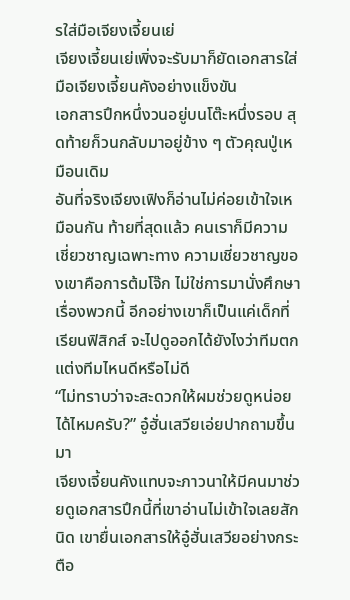รใส่มือเจียงเจี้ยนเย่
เจียงเจี้ยนเย่เพิ่งจะรับมาก็ยัดเอกสารใส่มือเจียงเจี้ยนคังอย่างแข็งขัน
เอกสารปึกหนึ่งวนอยู่บนโต๊ะหนึ่งรอบ สุดท้ายก็วนกลับมาอยู่ข้าง ๆ ตัวคุณปู่เหมือนเดิม
อันที่จริงเจียงเฟิงก็อ่านไม่ค่อยเข้าใจเหมือนกัน ท้ายที่สุดแล้ว คนเราก็มีความเชี่ยวชาญเฉพาะทาง ความเชี่ยวชาญของเขาคือการต้มโจ๊ก ไม่ใช่การมานั่งศึกษาเรื่องพวกนี้ อีกอย่างเขาก็เป็นแค่เด็กที่เรียนฟิสิกส์ จะไปดูออกได้ยังไงว่าทีมตกแต่งทีมไหนดีหรือไม่ดี
“ไม่ทราบว่าจะสะดวกให้ผมช่วยดูหน่อยได้ไหมครับ?” อู๋ฮั่นเสวียเอ่ยปากถามขึ้นมา
เจียงเจี้ยนคังแทบจะภาวนาให้มีคนมาช่วยดูเอกสารปึกนี้ที่เขาอ่านไม่เข้าใจเลยสักนิด เขายื่นเอกสารให้อู๋ฮั่นเสวียอย่างกระตือ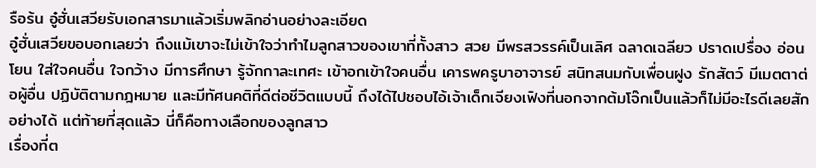รือร้น อู๋ฮั่นเสวียรับเอกสารมาแล้วเริ่มพลิกอ่านอย่างละเอียด
อู๋ฮั่นเสวียขอบอกเลยว่า ถึงแม้เขาจะไม่เข้าใจว่าทำไมลูกสาวของเขาที่ทั้งสาว สวย มีพรสวรรค์เป็นเลิศ ฉลาดเฉลียว ปราดเปรื่อง อ่อนโยน ใส่ใจคนอื่น ใจกว้าง มีการศึกษา รู้จักกาละเทศะ เข้าอกเข้าใจคนอื่น เคารพครูบาอาจารย์ สนิทสนมกับเพื่อนฝูง รักสัตว์ มีเมตตาต่อผู้อื่น ปฏิบัติตามกฎหมาย และมีทัศนคติที่ดีต่อชีวิตแบบนี้ ถึงได้ไปชอบไอ้เจ้าเด็กเจียงเฟิงที่นอกจากต้มโจ๊กเป็นแล้วก็ไม่มีอะไรดีเลยสักอย่างได้ แต่ท้ายที่สุดแล้ว นี่ก็คือทางเลือกของลูกสาว
เรื่องที่ต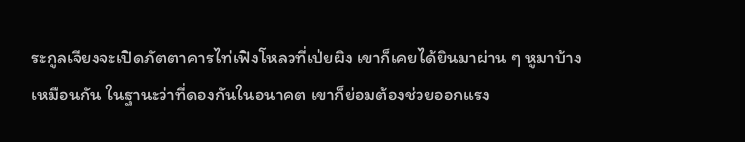ระกูลเจียงจะเปิดภัตตาคารไท่เฟิงโหลวที่เป่ยผิง เขาก็เคยได้ยินมาผ่าน ๆ หูมาบ้างเหมือนกัน ในฐานะว่าที่ดองกันในอนาคต เขาก็ย่อมต้องช่วยออกแรง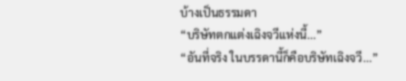บ้างเป็นธรรมดา
“บริษัทตกแต่งเฉิงจวีแห่งนี้...”
“อันที่จริง ในบรรดานี้ก็คือบริษัทเฉิงจวี...”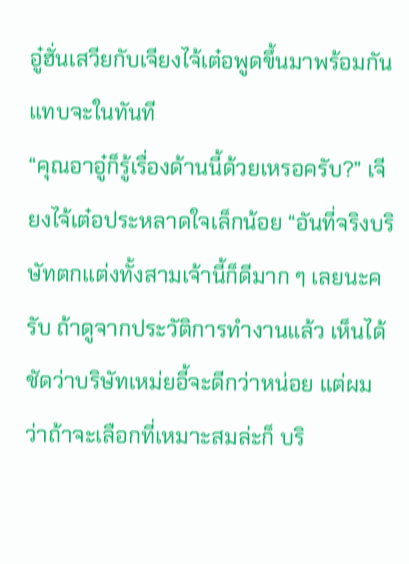อู๋ฮั่นเสวียกับเจียงไจ้เต๋อพูดขึ้นมาพร้อมกันแทบจะในทันที
“คุณอาอู๋ก็รู้เรื่องด้านนี้ด้วยเหรอครับ?” เจียงไจ้เต๋อประหลาดใจเล็กน้อย “อันที่จริงบริษัทตกแต่งทั้งสามเจ้านี้ก็ดีมาก ๆ เลยนะครับ ถ้าดูจากประวัติการทำงานแล้ว เห็นได้ชัดว่าบริษัทเหม่ยอี้จะดีกว่าหน่อย แต่ผมว่าถ้าจะเลือกที่เหมาะสมล่ะก็ บริ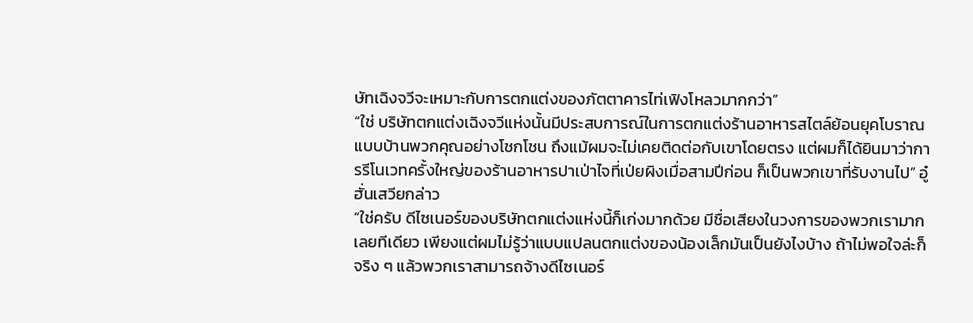ษัทเฉิงจวีจะเหมาะกับการตกแต่งของภัตตาคารไท่เฟิงโหลวมากกว่า”
“ใช่ บริษัทตกแต่งเฉิงจวีแห่งนั้นมีประสบการณ์ในการตกแต่งร้านอาหารสไตล์ย้อนยุคโบราณแบบบ้านพวกคุณอย่างโชกโชน ถึงแม้ผมจะไม่เคยติดต่อกับเขาโดยตรง แต่ผมก็ได้ยินมาว่าการรีโนเวทครั้งใหญ่ของร้านอาหารปาเป่าไจที่เป่ยผิงเมื่อสามปีก่อน ก็เป็นพวกเขาที่รับงานไป” อู๋ฮั่นเสวียกล่าว
“ใช่ครับ ดีไซเนอร์ของบริษัทตกแต่งแห่งนี้ก็เก่งมากด้วย มีชื่อเสียงในวงการของพวกเรามากเลยทีเดียว เพียงแต่ผมไม่รู้ว่าแบบแปลนตกแต่งของน้องเล็กมันเป็นยังไงบ้าง ถ้าไม่พอใจล่ะก็ จริง ๆ แล้วพวกเราสามารถจ้างดีไซเนอร์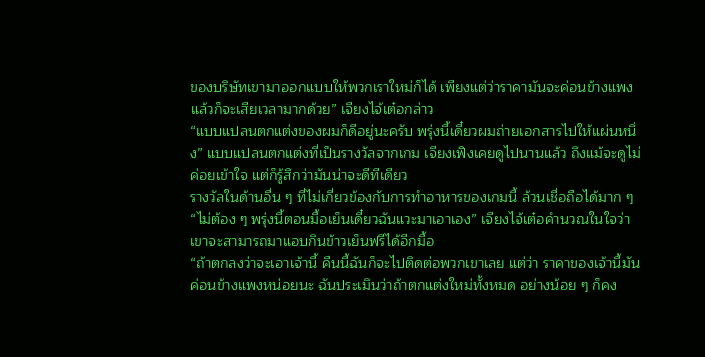ของบริษัทเขามาออกแบบให้พวกเราใหม่ก็ได้ เพียงแต่ว่าราคามันจะค่อนข้างแพง แล้วก็จะเสียเวลามากด้วย” เจียงไจ้เต๋อกล่าว
“แบบแปลนตกแต่งของผมก็ดีอยู่นะครับ พรุ่งนี้เดี๋ยวผมถ่ายเอกสารไปให้แผ่นหนึ่ง” แบบแปลนตกแต่งที่เป็นรางวัลจากเกม เจียงเฟิงเคยดูไปนานแล้ว ถึงแม้จะดูไม่ค่อยเข้าใจ แต่ก็รู้สึกว่ามันน่าจะดีทีเดียว
รางวัลในด้านอื่น ๆ ที่ไม่เกี่ยวข้องกับการทำอาหารของเกมนี้ ล้วนเชื่อถือได้มาก ๆ
“ไม่ต้อง ๆ พรุ่งนี้ตอนมื้อเย็นเดี๋ยวฉันแวะมาเอาเอง” เจียงไจ้เต๋อคำนวณในใจว่าเขาจะสามารถมาแอบกินข้าวเย็นฟรีได้อีกมื้อ
“ถ้าตกลงว่าจะเอาเจ้านี้ คืนนี้ฉันก็จะไปติดต่อพวกเขาเลย แต่ว่า ราคาของเจ้านี้มันค่อนข้างแพงหน่อยนะ ฉันประเมินว่าถ้าตกแต่งใหม่ทั้งหมด อย่างน้อย ๆ ก็คง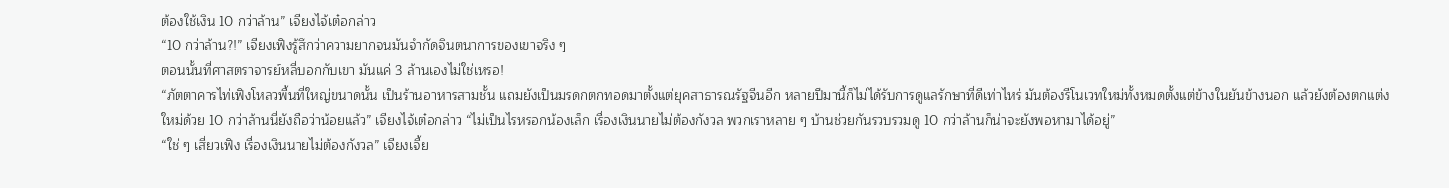ต้องใช้เงิน 10 กว่าล้าน” เจียงไจ้เต๋อกล่าว
“10 กว่าล้าน?!” เจียงเฟิงรู้สึกว่าความยากจนมันจำกัดจินตนาการของเขาจริง ๆ
ตอนนั้นที่ศาสตราจารย์หลี่บอกกับเขา มันแค่ 3 ล้านเองไม่ใช่เหรอ!
“ภัตตาคารไท่เฟิงโหลวพื้นที่ใหญ่ขนาดนั้น เป็นร้านอาหารสามชั้น แถมยังเป็นมรดกตกทอดมาตั้งแต่ยุคสาธารณรัฐจีนอีก หลายปีมานี้ก็ไม่ได้รับการดูแลรักษาที่ดีเท่าไหร่ มันต้องรีโนเวทใหม่ทั้งหมดตั้งแต่ข้างในยันข้างนอก แล้วยังต้องตกแต่งใหม่ด้วย 10 กว่าล้านนี่ยังถือว่าน้อยแล้ว” เจียงไจ้เต๋อกล่าว “ไม่เป็นไรหรอกน้องเล็ก เรื่องเงินนายไม่ต้องกังวล พวกเราหลาย ๆ บ้านช่วยกันรวบรวมดู 10 กว่าล้านก็น่าจะยังพอหามาได้อยู่”
“ใช่ ๆ เสี่ยวเฟิง เรื่องเงินนายไม่ต้องกังวล” เจียงเจี้ย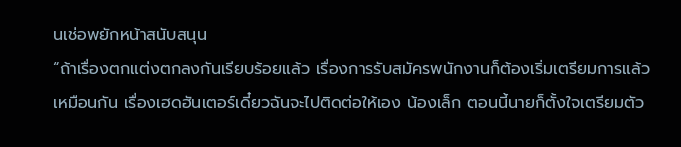นเช่อพยักหน้าสนับสนุน
“ถ้าเรื่องตกแต่งตกลงกันเรียบร้อยแล้ว เรื่องการรับสมัครพนักงานก็ต้องเริ่มเตรียมการแล้วเหมือนกัน เรื่องเฮดฮันเตอร์เดี๋ยวฉันจะไปติดต่อให้เอง น้องเล็ก ตอนนี้นายก็ตั้งใจเตรียมตัว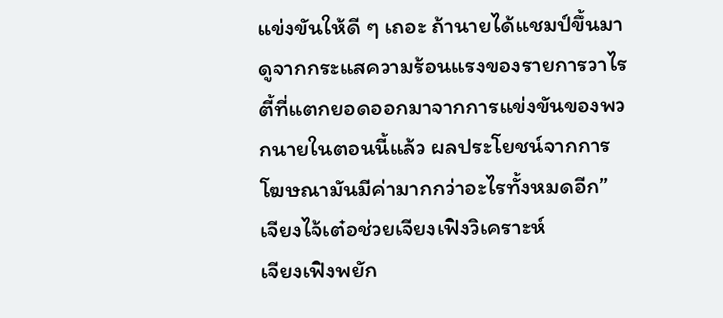แข่งขันให้ดี ๆ เถอะ ถ้านายได้แชมป์ขึ้นมา ดูจากกระแสความร้อนแรงของรายการวาไรตี้ที่แตกยอดออกมาจากการแข่งขันของพวกนายในตอนนี้แล้ว ผลประโยชน์จากการโฆษณามันมีค่ามากกว่าอะไรทั้งหมดอีก” เจียงไจ้เต๋อช่วยเจียงเฟิงวิเคราะห์
เจียงเฟิงพยัก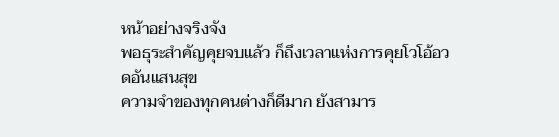หน้าอย่างจริงจัง
พอธุระสำคัญคุยจบแล้ว ก็ถึงเวลาแห่งการคุยโวโอ้อวดอันแสนสุข
ความจำของทุกคนต่างก็ดีมาก ยังสามาร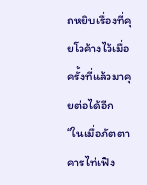ถหยิบเรื่องที่คุยโวค้างไว้เมื่อครั้งที่แล้วมาคุยต่อได้อีก
“ในเมื่อภัตตาคารไท่เฟิง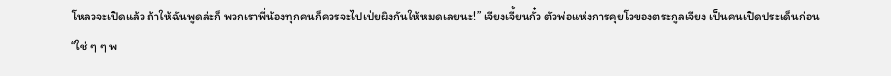โหลวจะเปิดแล้ว ถ้าให้ฉันพูดล่ะก็ พวกเราพี่น้องทุกคนก็ควรจะไปเป่ยผิงกันให้หมดเลยนะ!” เจียงเจี้ยนกั๋ว ตัวพ่อแห่งการคุยโวของตระกูลเจียง เป็นคนเปิดประเด็นก่อน
“ใช่ ๆ ๆ พ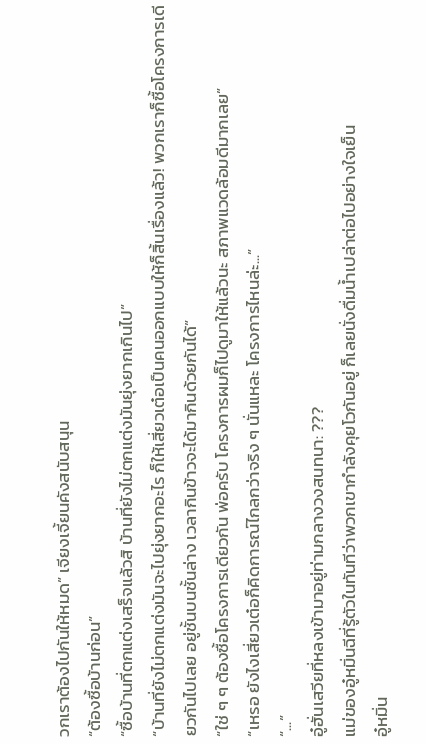วกเราต้องไปกันให้หมด” เจียงเจี้ยนคังสนับสนุน
“ต้องซื้อบ้านก่อน”
“ซื้อบ้านที่ตกแต่งเสร็จแล้วสิ บ้านที่ยังไม่ตกแต่งมันยุ่งยากเกินไป”
“บ้านที่ยังไม่ตกแต่งมันจะไปยุ่งยากอะไร ก็ให้เสี่ยวเต๋อเป็นคนออกแบบให้ก็สิ้นเรื่องแล้ว! พวกเราก็ซื้อโครงการเดียวกันไปเลย อยู่ชั้นบนชั้นล่าง เวลากินข้าวจะได้มากินด้วยกันได้”
“ใช่ ๆ ๆ ต้องซื้อโครงการเดียวกัน พ่อครับ โครงการผมก็ไปดูมาให้แล้วนะ สภาพแวดล้อมดีมากเลย”
“เหรอ ยังไงเสี่ยวเต๋อก็คิดการณ์ไกลกว่าจริง ๆ นั่นแหละ โครงการไหนล่ะ...”
“...”
อู๋ฮั่นเสวียที่หลงเข้ามาอยู่ท่ามกลางวงสนทนา: ???
แม่ของอู๋หมิ่นฉีที่รู้ตัวในทันทีว่าพวกเขากำลังคุยโวกันอยู่ ก็เลยนั่งดื่มน้ำเปล่าต่อไปอย่างใจเย็น
อู๋หมิ่น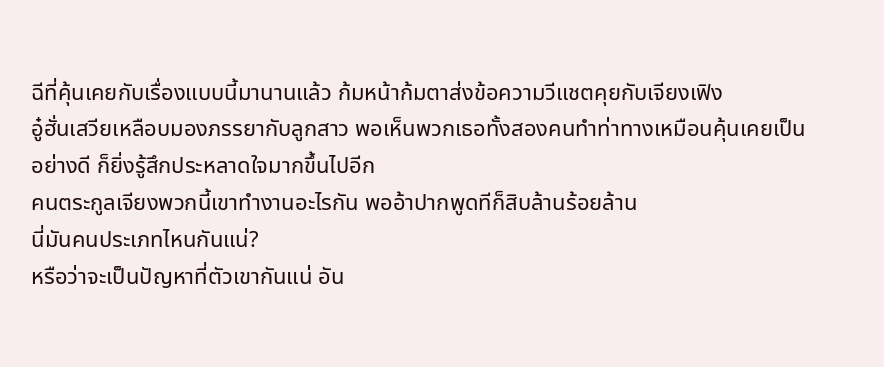ฉีที่คุ้นเคยกับเรื่องแบบนี้มานานแล้ว ก้มหน้าก้มตาส่งข้อความวีแชตคุยกับเจียงเฟิง
อู๋ฮั่นเสวียเหลือบมองภรรยากับลูกสาว พอเห็นพวกเธอทั้งสองคนทำท่าทางเหมือนคุ้นเคยเป็นอย่างดี ก็ยิ่งรู้สึกประหลาดใจมากขึ้นไปอีก
คนตระกูลเจียงพวกนี้เขาทำงานอะไรกัน พออ้าปากพูดทีก็สิบล้านร้อยล้าน
นี่มันคนประเภทไหนกันแน่?
หรือว่าจะเป็นปัญหาที่ตัวเขากันแน่ อัน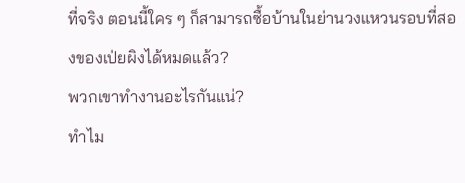ที่จริง ตอนนี้ใคร ๆ ก็สามารถซื้อบ้านในย่านวงแหวนรอบที่สองของเป่ยผิงได้หมดแล้ว?
พวกเขาทำงานอะไรกันแน่?
ทำไม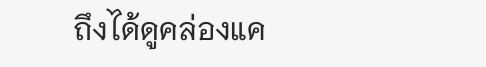ถึงได้ดูคล่องแค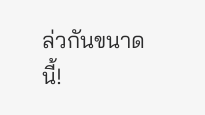ล่วกันขนาดนี้!